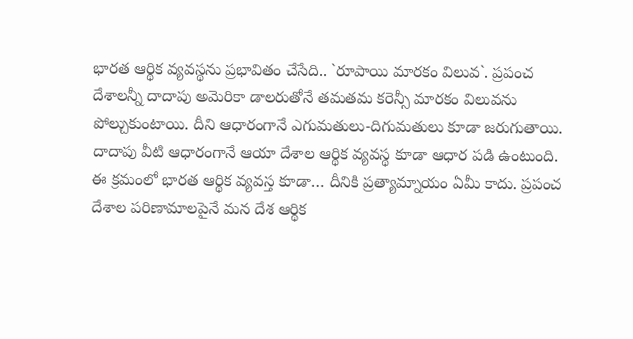భారత ఆర్థిక వ్యవస్థను ప్రభావితం చేసేది.. `రూపాయి మారకం విలువ`. ప్రపంచ దేశాలన్నీ దాదాపు అమెరికా డాలరుతోనే తమతమ కరెన్సీ మారకం విలువను పోల్చుకుంటాయి. దీని ఆధారంగానే ఎగుమతులు-దిగుమతులు కూడా జరుగుతాయి. దాదాపు వీటి ఆధారంగానే ఆయా దేశాల ఆర్థిక వ్యవస్థ కూడా ఆధార పడి ఉంటుంది. ఈ క్రమంలో భారత ఆర్థిక వ్యవస్త కూడా… దీనికి ప్రత్యామ్నాయం ఏమీ కాదు. ప్రపంచ దేశాల పరిణామాలపైనే మన దేశ ఆర్థిక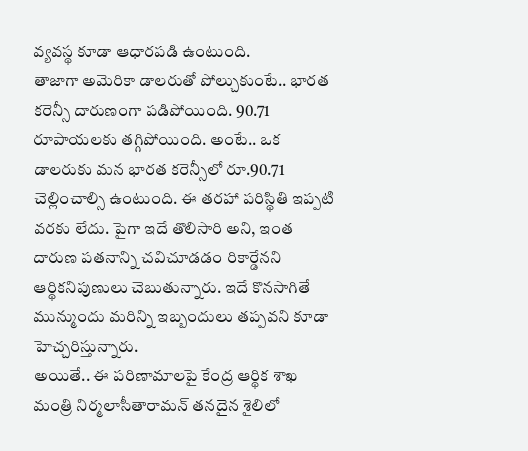వ్యవస్థ కూడా ఆధారపడి ఉంటుంది.
తాజాగా అమెరికా డాలరుతో పోల్చుకుంటే.. భారత కరెన్సీ దారుణంగా పడిపోయింది. 90.71 రూపాయలకు తగ్గిపోయింది. అంటే.. ఒక డాలరుకు మన భారత కరెన్సీలో రూ.90.71 చెల్లించాల్సి ఉంటుంది. ఈ తరహా పరిస్థితి ఇప్పటి వరకు లేదు. పైగా ఇదే తొలిసారి అని, ఇంత దారుణ పతనాన్ని చవిచూడడం రికార్డేనని ఆర్థికనిపుణులు చెబుతున్నారు. ఇదే కొనసాగితే మున్ముందు మరిన్ని ఇబ్బందులు తప్పవని కూడా హెచ్చరిస్తున్నారు.
అయితే.. ఈ పరిణామాలపై కేంద్ర ఆర్థిక శాఖ మంత్రి నిర్మలాసీతారామన్ తనదైన శైలిలో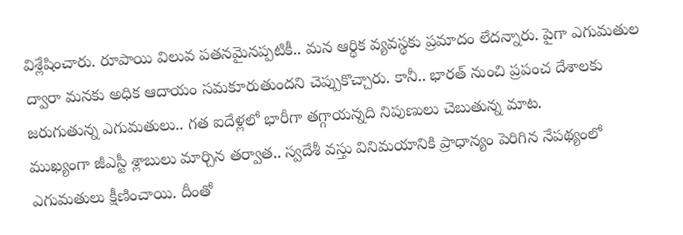విశ్లేషించారు. రూపాయి విలువ పతనమైనప్పటికీ.. మన ఆర్థిక వ్యవస్థకు ప్రమాదం లేదన్నారు. పైగా ఎగుమతుల ద్వారా మనకు అధిక ఆదాయం సమకూరుతుందని చెప్పుకొచ్చారు. కానీ.. భారత్ నుంచి ప్రపంచ దేశాలకు జరుగుతున్న ఎగుమతులు.. గత ఐదేళ్లలో భారీగా తగ్గాయన్నది నిపుణులు చెబుతున్న మాట.
ముఖ్యంగా జీఎస్టీ శ్లాబులు మార్చిన తర్వాత.. స్వదేశీ వస్తు వినిమయానికి ప్రాధాన్యం పెరిగిన నేపథ్యంలో ఎగుమతులు క్షీణించాయి. దీంతో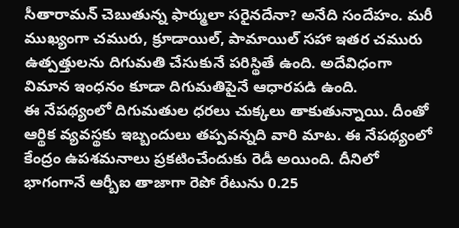సీతారామన్ చెబుతున్న ఫార్ములా సరైనదేనా? అనేది సందేహం. మరీ ముఖ్యంగా చమురు, క్రూడాయిల్, పామాయిల్ సహా ఇతర చమురు ఉత్పత్తులను దిగుమతి చేసుకునే పరిస్థితే ఉంది. అదేవిధంగా విమాన ఇంధనం కూడా దిగుమతిపైనే ఆధారపడి ఉంది.
ఈ నేపథ్యంలో దిగుమతుల ధరలు చుక్కలు తాకుతున్నాయి. దీంతో ఆర్థిక వ్యవస్థకు ఇబ్బందులు తప్పవన్నది వారి మాట. ఈ నేపథ్యంలో కేంద్రం ఉపశమనాలు ప్రకటించేందుకు రెడీ అయింది. దీనిలో భాగంగానే ఆర్బీఐ తాజాగా రెపో రేటును 0.25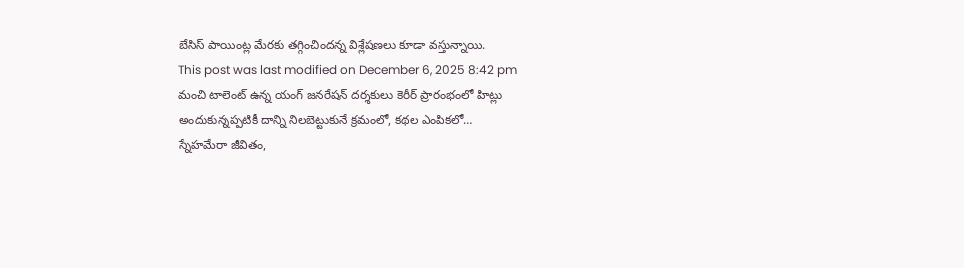బేసిస్ పాయింట్ల మేరకు తగ్గించిందన్న విశ్లేషణలు కూడా వస్తున్నాయి.
This post was last modified on December 6, 2025 8:42 pm
మంచి టాలెంట్ ఉన్న యంగ్ జనరేషన్ దర్శకులు కెరీర్ ప్రారంభంలో హిట్లు అందుకున్నప్పటికీ దాన్ని నిలబెట్టుకునే క్రమంలో, కథల ఎంపికలో…
స్నేహమేరా జీవితం,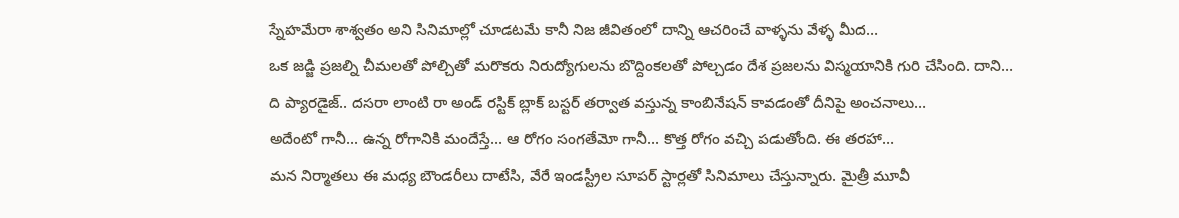స్నేహమేరా శాశ్వతం అని సినిమాల్లో చూడటమే కానీ నిజ జీవితంలో దాన్ని ఆచరించే వాళ్ళను వేళ్ళ మీద…
ఒక జడ్జి ప్రజల్ని చీమలతో పోల్చితో మరొకరు నిరుద్యోగులను బొద్దింకలతో పోల్చడం దేశ ప్రజలను విస్మయానికి గురి చేసింది. దాని…
ది ప్యారడైజ్.. దసరా లాంటి రా అండ్ రస్టిక్ బ్లాక్ బస్టర్ తర్వాత వస్తున్న కాంబినేషన్ కావడంతో దీనిపై అంచనాలు…
అదేంటో గానీ... ఉన్న రోగానికి మందేస్తే... ఆ రోగం సంగతేమో గానీ... కొత్త రోగం వచ్చి పడుతోంది. ఈ తరహా…
మన నిర్మాతలు ఈ మధ్య బౌండరీలు దాటేసి, వేరే ఇండస్ట్రీల సూపర్ స్టార్లతో సినిమాలు చేస్తున్నారు. మైత్రీ మూవీ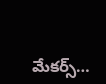మేకర్స్…